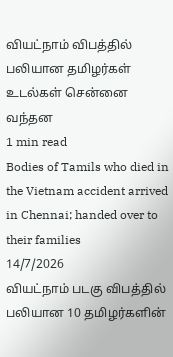வியட்நாம் விபத்தில் பலியான தமிழர்கள் உடல்கள் சென்னை வந்தன
1 min read
Bodies of Tamils who died in the Vietnam accident arrived in Chennai; handed over to their families
14/7/2026
வியட்நாம் படகு விபத்தில் பலியான 10 தமிழர்களின்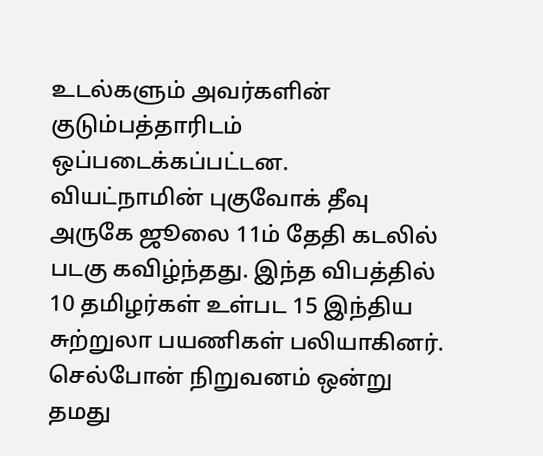உடல்களும் அவர்களின் குடும்பத்தாரிடம் ஒப்படைக்கப்பட்டன.
வியட்நாமின் புகுவோக் தீவு அருகே ஜூலை 11ம் தேதி கடலில் படகு கவிழ்ந்தது. இந்த விபத்தில் 10 தமிழர்கள் உள்பட 15 இந்திய சுற்றுலா பயணிகள் பலியாகினர். செல்போன் நிறுவனம் ஒன்று தமது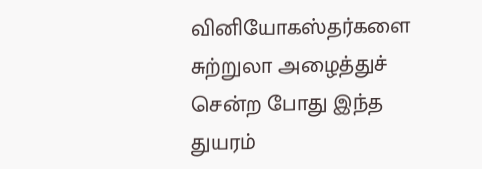வினியோகஸ்தர்களை சுற்றுலா அழைத்துச் சென்ற போது இந்த துயரம்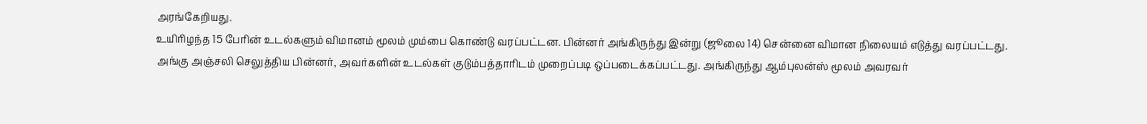அரங்கேறியது.
உயிரிழந்த 15 பேரின் உடல்களும் விமானம் மூலம் மும்பை கொண்டு வரப்பட்டன. பின்னர் அங்கிருந்து இன்று (ஜூலை 14) சென்னை விமான நிலையம் எடுத்து வரப்பட்டது.
அங்கு அஞ்சலி செலுத்திய பின்னர், அவர்களின் உடல்கள் குடும்பத்தாரிடம் முறைப்படி ஒப்படைக்கப்பட்டது. அங்கிருந்து ஆம்புலன்ஸ் மூலம் அவரவர்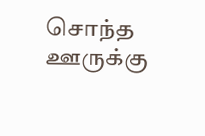சொந்த ஊருக்கு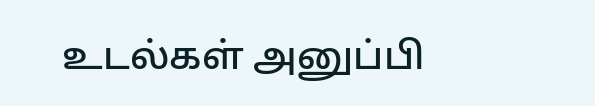உடல்கள் அனுப்பி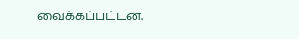வைக்கப்பட்டன.